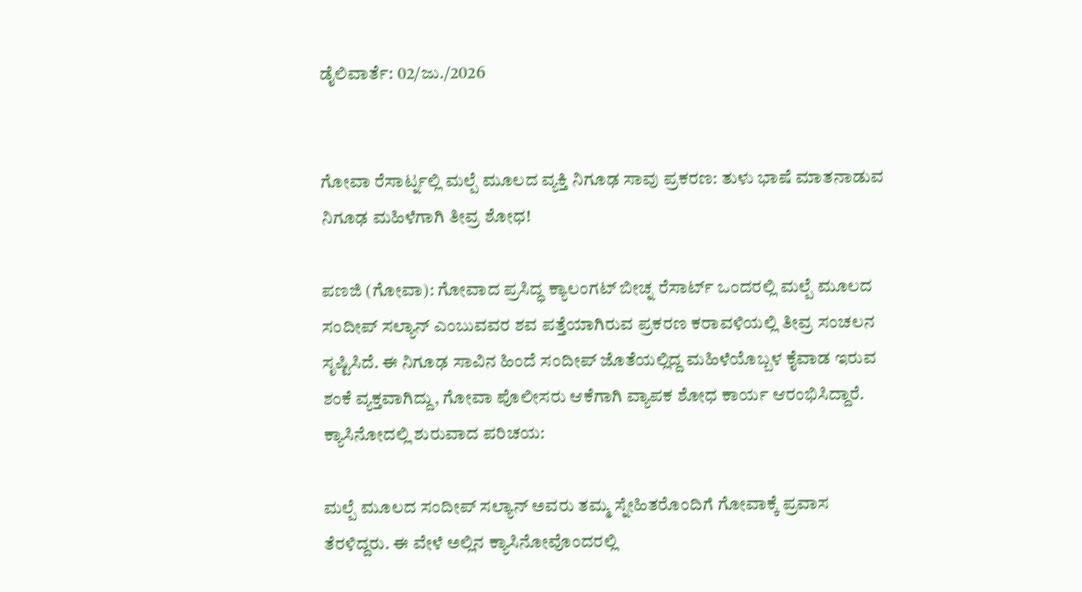ಡೈಲಿವಾರ್ತೆ: 02/ಜು./2026


ಗೋವಾ ರೆಸಾರ್ಟ್ನಲ್ಲಿ ಮಲ್ಪೆ ಮೂಲದ ವ್ಯಕ್ತಿ ನಿಗೂಢ ಸಾವು ಪ್ರಕರಣ: ತುಳು ಭಾಷೆ ಮಾತನಾಡುವ ನಿಗೂಢ ಮಹಿಳೆಗಾಗಿ ತೀವ್ರ ಶೋಧ!

ಪಣಜಿ (ಗೋವಾ): ಗೋವಾದ ಪ್ರಸಿದ್ಧ ಕ್ಯಾಲಂಗಟ್ ಬೀಚ್ನ ರೆಸಾರ್ಟ್ ಒಂದರಲ್ಲಿ ಮಲ್ಪೆ ಮೂಲದ ಸಂದೀಪ್ ಸಲ್ಯಾನ್ ಎಂಬುವವರ ಶವ ಪತ್ತೆಯಾಗಿರುವ ಪ್ರಕರಣ ಕರಾವಳಿಯಲ್ಲಿ ತೀವ್ರ ಸಂಚಲನ ಸೃಷ್ಟಿಸಿದೆ. ಈ ನಿಗೂಢ ಸಾವಿನ ಹಿಂದೆ ಸಂದೀಪ್ ಜೊತೆಯಲ್ಲಿದ್ದ ಮಹಿಳೆಯೊಬ್ಬಳ ಕೈವಾಡ ಇರುವ ಶಂಕೆ ವ್ಯಕ್ತವಾಗಿದ್ದು, ಗೋವಾ ಪೊಲೀಸರು ಆಕೆಗಾಗಿ ವ್ಯಾಪಕ ಶೋಧ ಕಾರ್ಯ ಆರಂಭಿಸಿದ್ದಾರೆ.
ಕ್ಯಾಸಿನೋದಲ್ಲಿ ಶುರುವಾದ ಪರಿಚಯ:

ಮಲ್ಪೆ ಮೂಲದ ಸಂದೀಪ್ ಸಲ್ಯಾನ್ ಅವರು ತಮ್ಮ ಸ್ನೇಹಿತರೊಂದಿಗೆ ಗೋವಾಕ್ಕೆ ಪ್ರವಾಸ ತೆರಳಿದ್ದರು. ಈ ವೇಳೆ ಅಲ್ಲಿನ ಕ್ಯಾಸಿನೋವೊಂದರಲ್ಲಿ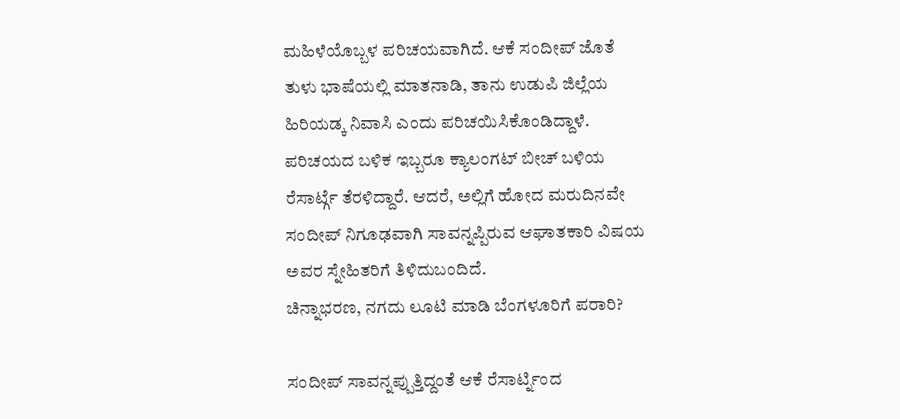ಮಹಿಳೆಯೊಬ್ಬಳ ಪರಿಚಯವಾಗಿದೆ. ಆಕೆ ಸಂದೀಪ್ ಜೊತೆ ತುಳು ಭಾಷೆಯಲ್ಲಿ ಮಾತನಾಡಿ, ತಾನು ಉಡುಪಿ ಜಿಲ್ಲೆಯ ಹಿರಿಯಡ್ಕ ನಿವಾಸಿ ಎಂದು ಪರಿಚಯಿಸಿಕೊಂಡಿದ್ದಾಳೆ. ಪರಿಚಯದ ಬಳಿಕ ಇಬ್ಬರೂ ಕ್ಯಾಲಂಗಟ್ ಬೀಚ್ ಬಳಿಯ ರೆಸಾರ್ಟ್ಗೆ ತೆರಳಿದ್ದಾರೆ. ಆದರೆ, ಅಲ್ಲಿಗೆ ಹೋದ ಮರುದಿನವೇ ಸಂದೀಪ್ ನಿಗೂಢವಾಗಿ ಸಾವನ್ನಪ್ಪಿರುವ ಆಘಾತಕಾರಿ ವಿಷಯ ಅವರ ಸ್ನೇಹಿತರಿಗೆ ತಿಳಿದುಬಂದಿದೆ.
ಚಿನ್ನಾಭರಣ, ನಗದು ಲೂಟಿ ಮಾಡಿ ಬೆಂಗಳೂರಿಗೆ ಪರಾರಿ?

ಸಂದೀಪ್ ಸಾವನ್ನಪ್ಪುತ್ತಿದ್ದಂತೆ ಆಕೆ ರೆಸಾರ್ಟ್ನಿಂದ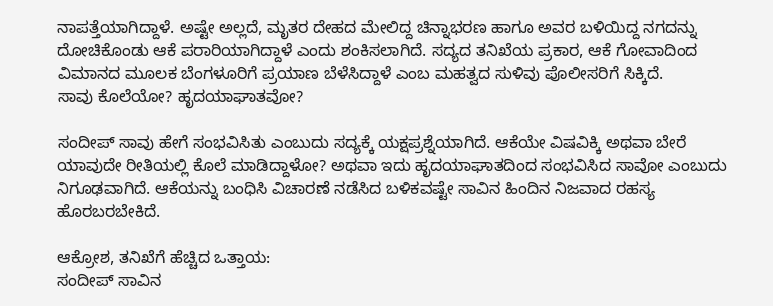ನಾಪತ್ತೆಯಾಗಿದ್ದಾಳೆ. ಅಷ್ಟೇ ಅಲ್ಲದೆ, ಮೃತರ ದೇಹದ ಮೇಲಿದ್ದ ಚಿನ್ನಾಭರಣ ಹಾಗೂ ಅವರ ಬಳಿಯಿದ್ದ ನಗದನ್ನು ದೋಚಿಕೊಂಡು ಆಕೆ ಪರಾರಿಯಾಗಿದ್ದಾಳೆ ಎಂದು ಶಂಕಿಸಲಾಗಿದೆ. ಸದ್ಯದ ತನಿಖೆಯ ಪ್ರಕಾರ, ಆಕೆ ಗೋವಾದಿಂದ ವಿಮಾನದ ಮೂಲಕ ಬೆಂಗಳೂರಿಗೆ ಪ್ರಯಾಣ ಬೆಳೆಸಿದ್ದಾಳೆ ಎಂಬ ಮಹತ್ವದ ಸುಳಿವು ಪೊಲೀಸರಿಗೆ ಸಿಕ್ಕಿದೆ.
ಸಾವು ಕೊಲೆಯೋ? ಹೃದಯಾಘಾತವೋ?

ಸಂದೀಪ್ ಸಾವು ಹೇಗೆ ಸಂಭವಿಸಿತು ಎಂಬುದು ಸದ್ಯಕ್ಕೆ ಯಕ್ಷಪ್ರಶ್ನೆಯಾಗಿದೆ. ಆಕೆಯೇ ವಿಷವಿಕ್ಕಿ ಅಥವಾ ಬೇರೆ ಯಾವುದೇ ರೀತಿಯಲ್ಲಿ ಕೊಲೆ ಮಾಡಿದ್ದಾಳೋ? ಅಥವಾ ಇದು ಹೃದಯಾಘಾತದಿಂದ ಸಂಭವಿಸಿದ ಸಾವೋ ಎಂಬುದು ನಿಗೂಢವಾಗಿದೆ. ಆಕೆಯನ್ನು ಬಂಧಿಸಿ ವಿಚಾರಣೆ ನಡೆಸಿದ ಬಳಿಕವಷ್ಟೇ ಸಾವಿನ ಹಿಂದಿನ ನಿಜವಾದ ರಹಸ್ಯ ಹೊರಬರಬೇಕಿದೆ.

ಆಕ್ರೋಶ, ತನಿಖೆಗೆ ಹೆಚ್ಚಿದ ಒತ್ತಾಯ:
ಸಂದೀಪ್ ಸಾವಿನ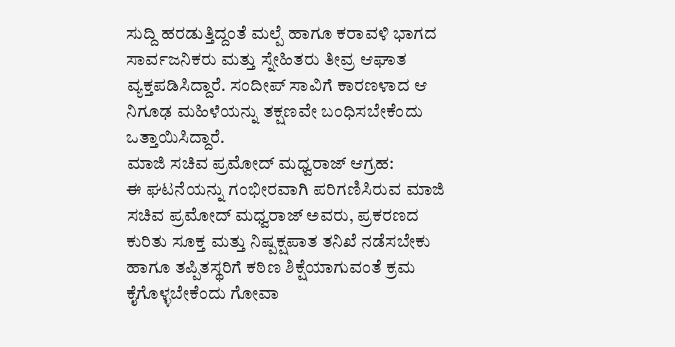ಸುದ್ದಿ ಹರಡುತ್ತಿದ್ದಂತೆ ಮಲ್ಪೆ ಹಾಗೂ ಕರಾವಳಿ ಭಾಗದ ಸಾರ್ವಜನಿಕರು ಮತ್ತು ಸ್ನೇಹಿತರು ತೀವ್ರ ಆಘಾತ ವ್ಯಕ್ತಪಡಿಸಿದ್ದಾರೆ. ಸಂದೀಪ್ ಸಾವಿಗೆ ಕಾರಣಳಾದ ಆ ನಿಗೂಢ ಮಹಿಳೆಯನ್ನು ತಕ್ಷಣವೇ ಬಂಧಿಸಬೇಕೆಂದು ಒತ್ತಾಯಿಸಿದ್ದಾರೆ.
ಮಾಜಿ ಸಚಿವ ಪ್ರಮೋದ್ ಮಧ್ವರಾಜ್ ಆಗ್ರಹ:
ಈ ಘಟನೆಯನ್ನು ಗಂಭೀರವಾಗಿ ಪರಿಗಣಿಸಿರುವ ಮಾಜಿ ಸಚಿವ ಪ್ರಮೋದ್ ಮಧ್ವರಾಜ್ ಅವರು, ಪ್ರಕರಣದ ಕುರಿತು ಸೂಕ್ತ ಮತ್ತು ನಿಷ್ಪಕ್ಷಪಾತ ತನಿಖೆ ನಡೆಸಬೇಕು ಹಾಗೂ ತಪ್ಪಿತಸ್ಥರಿಗೆ ಕಠಿಣ ಶಿಕ್ಷೆಯಾಗುವಂತೆ ಕ್ರಮ ಕೈಗೊಳ್ಳಬೇಕೆಂದು ಗೋವಾ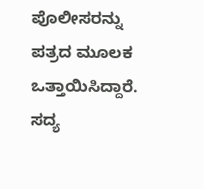ಪೊಲೀಸರನ್ನು ಪತ್ರದ ಮೂಲಕ ಒತ್ತಾಯಿಸಿದ್ದಾರೆ.
ಸದ್ಯ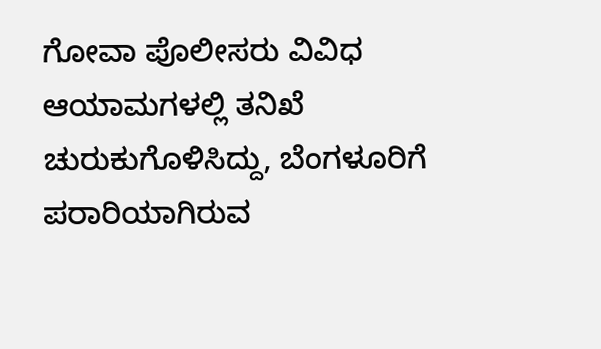ಗೋವಾ ಪೊಲೀಸರು ವಿವಿಧ ಆಯಾಮಗಳಲ್ಲಿ ತನಿಖೆ ಚುರುಕುಗೊಳಿಸಿದ್ದು, ಬೆಂಗಳೂರಿಗೆ ಪರಾರಿಯಾಗಿರುವ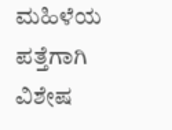ಮಹಿಳೆಯ ಪತ್ತೆಗಾಗಿ ವಿಶೇಷ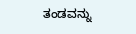ತಂಡವನ್ನು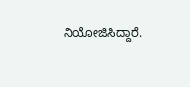ನಿಯೋಜಿಸಿದ್ದಾರೆ.